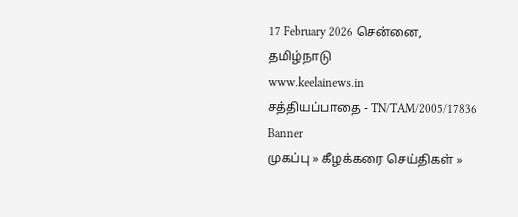17 February 2026 சென்னை, தமிழ்நாடு
www.keelainews.in
சத்தியப்பாதை - TN/TAM/2005/17836
Banner
முகப்பு » கீழக்கரை செய்திகள் »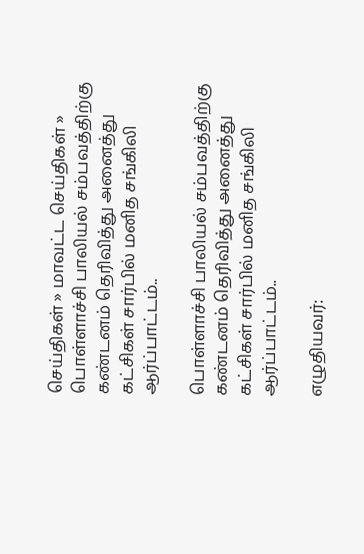செய்திகள் » மாவட்ட செய்திகள் » பொள்ளாச்சி பாலியல் சம்பவத்திற்கு கண்டனம் தெரிவித்து அனைத்து கட்சிகள் சார்பில் மனித சங்கிலி ஆர்ப்பாட்டம்..

பொள்ளாச்சி பாலியல் சம்பவத்திற்கு கண்டனம் தெரிவித்து அனைத்து கட்சிகள் சார்பில் மனித சங்கிலி ஆர்ப்பாட்டம்..

எழுதியவர்: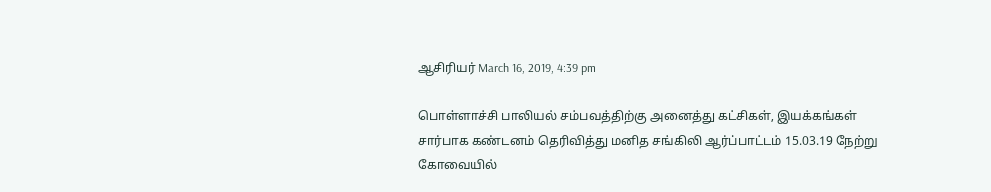ஆசிரியர் March 16, 2019, 4:39 pm

பொள்ளாச்சி பாலியல் சம்பவத்திற்கு அனைத்து கட்சிகள், இயக்கங்கள் சார்பாக கண்டனம் தெரிவித்து மனித சங்கிலி ஆர்ப்பாட்டம் 15.03.19 நேற்று கோவையில்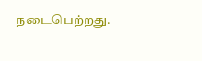நடைபெற்றது.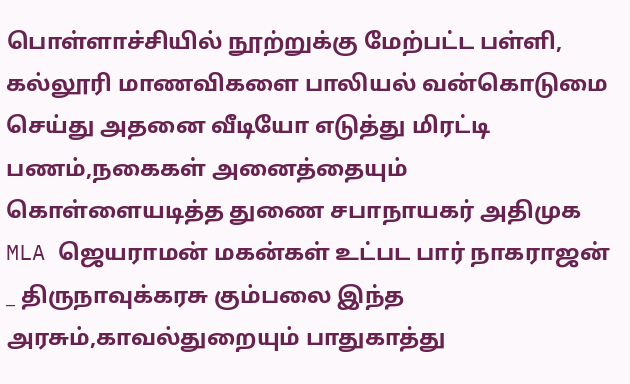பொள்ளாச்சியில் நூற்றுக்கு மேற்பட்ட பள்ளி, கல்லூரி மாணவிகளை பாலியல் வன்கொடுமை செய்து அதனை வீடியோ எடுத்து மிரட்டி பணம்,நகைகள் அனைத்தையும் கொள்ளையடித்த துணை சபாநாயகர் அதிமுக MLA ஜெயராமன் மகன்கள் உட்பட பார் நாகராஜன் _ திருநாவுக்கரசு கும்பலை இந்த அரசும்,காவல்துறையும் பாதுகாத்து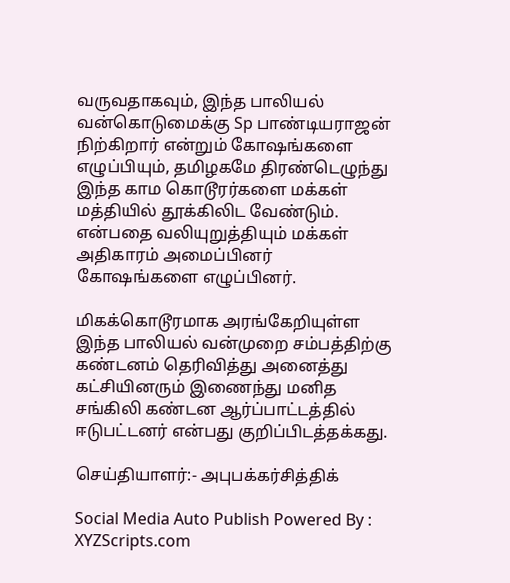வருவதாகவும், இந்த பாலியல் வன்கொடுமைக்கு Sp பாண்டியராஜன் நிற்கிறார் என்றும் கோஷங்களை எழுப்பியும், தமிழகமே திரண்டெழுந்து இந்த காம கொடூரர்களை மக்கள் மத்தியில் தூக்கிலிட வேண்டும். என்பதை வலியுறுத்தியும் மக்கள் அதிகாரம் அமைப்பினர் கோஷங்களை எழுப்பினர்.

மிகக்கொடூரமாக அரங்கேறியுள்ள இந்த பாலியல் வன்முறை சம்பத்திற்கு கண்டனம் தெரிவித்து அனைத்து கட்சியினரும் இணைந்து மனித சங்கிலி கண்டன ஆர்ப்பாட்டத்தில் ஈடுபட்டனர் என்பது குறிப்பிடத்தக்கது.

செய்தியாளர்:- அபுபக்கர்சித்திக்

Social Media Auto Publish Powered By : XYZScripts.com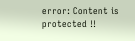error: Content is protected !!